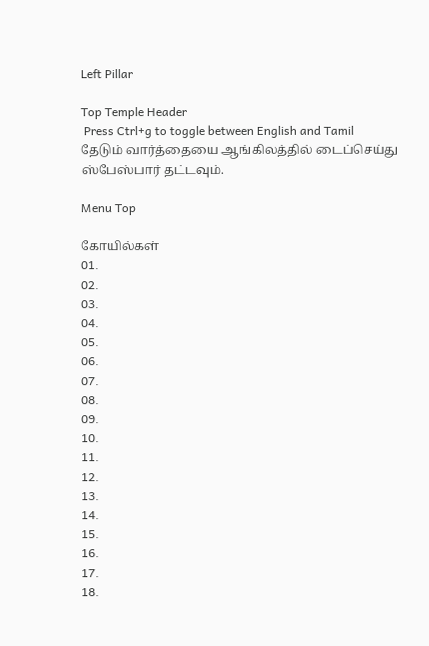Left Pillar

Top Temple Header
 Press Ctrl+g to toggle between English and Tamil
தேடும் வார்த்தையை ஆங்கிலத்தில் டைப்செய்து ஸ்பேஸ்பார் தட்டவும்.

Menu Top

கோயில்கள்
01.
02.
03.
04.
05.
06.
07.
08.
09.
10.
11.
12.
13.
14.
15.
16.
17.
18.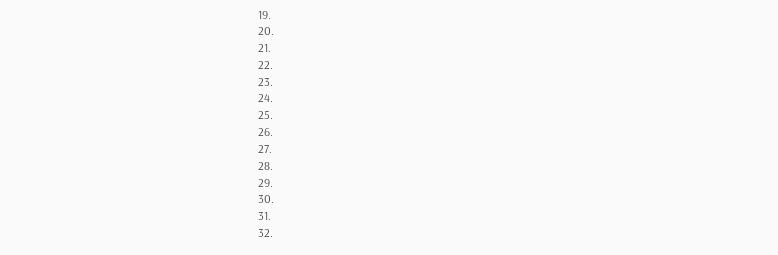19.
20.
21.
22.
23.
24.
25.
26.
27.
28.
29.
30.
31.
32.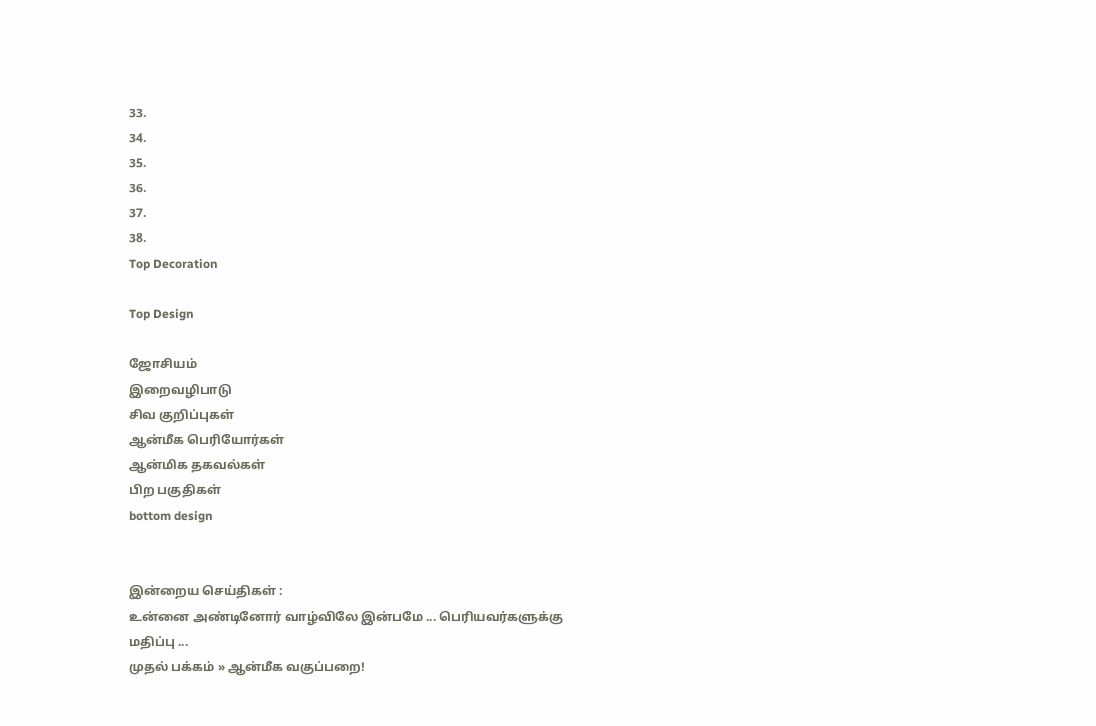33.
34.
35.
36.
37.
38.
Top Decoration

Top Design

ஜோசியம்
இறைவழிபாடு
சிவ குறிப்புகள்
ஆன்மீக பெரியோர்கள்
ஆன்மிக தகவல்கள்
பிற பகுதிகள்
bottom design


இன்றைய செய்திகள் :
உன்னை அண்டினோர் வாழ்விலே இன்பமே ... பெரியவர்களுக்கு மதிப்பு ...
முதல் பக்கம் » ஆன்மீக வகுப்பறை!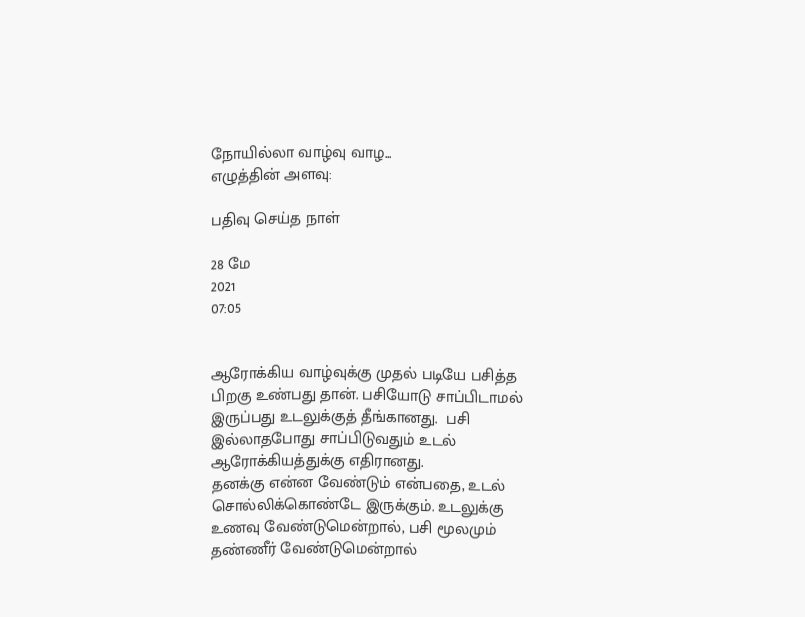நோயில்லா வாழ்வு வாழ...
எழுத்தின் அளவு:

பதிவு செய்த நாள்

28 மே
2021
07:05


ஆரோக்கிய வாழ்வுக்கு முதல் படியே பசித்த பிறகு உண்பது தான். பசியோடு சாப்பிடாமல் இருப்பது உடலுக்குத் தீங்கானது.  பசி இல்லாதபோது சாப்பிடுவதும் உடல் ஆரோக்கியத்துக்கு எதிரானது.
தனக்கு என்ன வேண்டும் என்பதை, உடல்  சொல்லிக்கொண்டே இருக்கும். உடலுக்கு உணவு வேண்டுமென்றால், பசி மூலமும் தண்ணீர் வேண்டுமென்றால்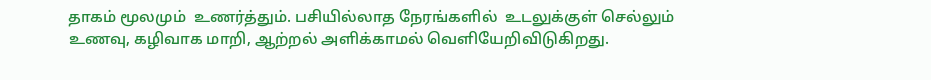தாகம் மூலமும்  உணர்த்தும். பசியில்லாத நேரங்களில்  உடலுக்குள் செல்லும் உணவு, கழிவாக மாறி, ஆற்றல் அளிக்காமல் வெளியேறிவிடுகிறது.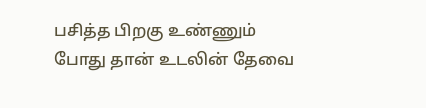பசித்த பிறகு உண்ணும் போது தான் உடலின் தேவை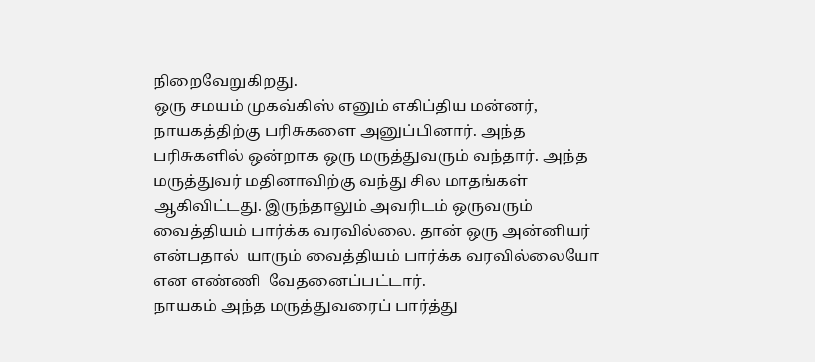நிறைவேறுகிறது.
ஒரு சமயம் முகவ்கிஸ் எனும் எகிப்திய மன்னர், நாயகத்திற்கு பரிசுகளை அனுப்பினார். அந்த பரிசுகளில் ஒன்றாக ஒரு மருத்துவரும் வந்தார். அந்த மருத்துவர் மதினாவிற்கு வந்து சில மாதங்கள் ஆகிவிட்டது. இருந்தாலும் அவரிடம் ஒருவரும் வைத்தியம் பார்க்க வரவில்லை. தான் ஒரு அன்னியர் என்பதால்  யாரும் வைத்தியம் பார்க்க வரவில்லையோ என எண்ணி  வேதனைப்பட்டார்.
நாயகம் அந்த மருத்துவரைப் பார்த்து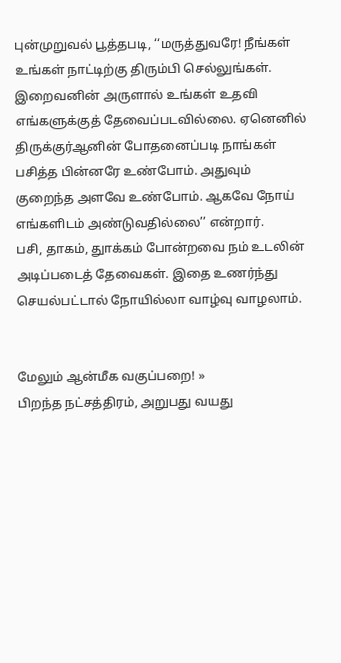புன்முறுவல் பூத்தபடி, ‘‘மருத்துவரே! நீங்கள் உங்கள் நாட்டிற்கு திரும்பி செல்லுங்கள். இறைவனின் அருளால் உங்கள் உதவி எங்களுக்குத் தேவைப்படவில்லை. ஏனெனில் திருக்குர்ஆனின் போதனைப்படி நாங்கள் பசித்த பின்னரே உண்போம். அதுவும் குறைந்த அளவே உண்போம். ஆகவே நோய் எங்களிடம் அண்டுவதில்லை’’ என்றார்.
பசி, தாகம், துாக்கம் போன்றவை நம் உடலின் அடிப்படைத் தேவைகள். இதை உணர்ந்து செயல்பட்டால் நோயில்லா வாழ்வு வாழலாம்.


மேலும் ஆன்மீக வகுப்பறை! »
பிறந்த நட்சத்திரம், அறுபது வயது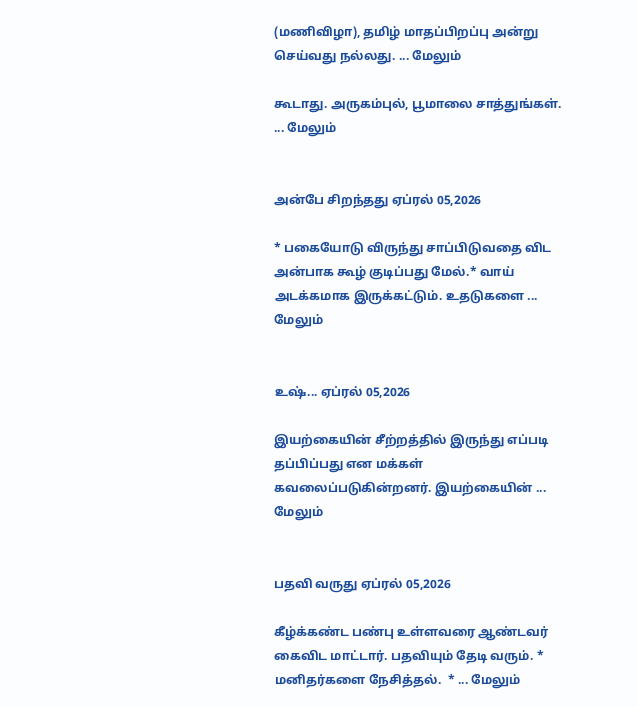(மணிவிழா), தமிழ் மாதப்பிறப்பு அன்று செய்வது நல்லது. ... மேலும்

கூடாது. அருகம்புல், பூமாலை சாத்துங்கள்.   ... மேலும்


அன்பே சிறந்தது ஏப்ரல் 05,2026

* பகையோடு விருந்து சாப்பிடுவதை விட அன்பாக கூழ் குடிப்பது மேல்.* வாய் அடக்கமாக இருக்கட்டும். உதடுகளை ... மேலும்


உஷ்... ஏப்ரல் 05,2026

இயற்கையின் சீற்றத்தில் இருந்து எப்படி தப்பிப்பது என மக்கள் கவலைப்படுகின்றனர். இயற்கையின் ... மேலும்


பதவி வருது ஏப்ரல் 05,2026

கீழ்க்கண்ட பண்பு உள்ளவரை ஆண்டவர் கைவிட மாட்டார். பதவியும் தேடி வரும். * மனிதர்களை நேசித்தல்.  * ... மேலும்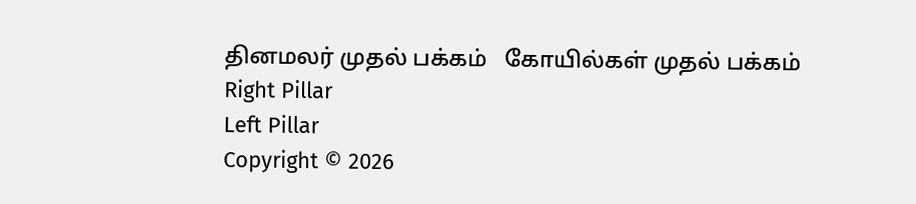தினமலர் முதல் பக்கம்   கோயில்கள் முதல் பக்கம்
Right Pillar
Left Pillar
Copyright © 2026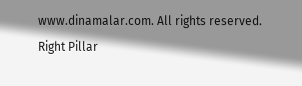www.dinamalar.com. All rights reserved.
Right Pillar